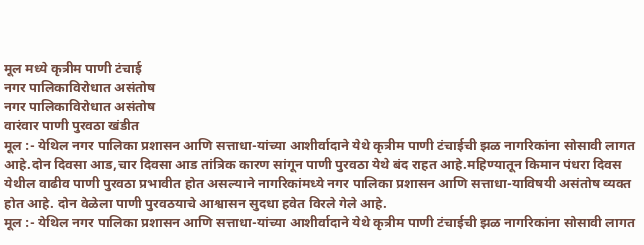मूल मध्ये कृत्रीम पाणी टंचाई
नगर पालिकाविरोधात असंतोष
नगर पालिकाविरोधात असंतोष
वारंवार पाणी पुरवठा खंडीत
मूल :- येथिल नगर पालिका प्रशासन आणि सत्ताधा-यांच्या आशीर्वादाने येथे कृत्रीम पाणी टंचाईची झळ नागरिकांना सोसावी लागत आहे.दोन दिवसा आड,चार दिवसा आड तांत्रिक कारण सांगून पाणी पुरवठा येथे बंद राहत आहे.महिण्यातून किमान पंधरा दिवस येथील वाढीव पाणी पुरवठा प्रभावीत होत असल्याने नागरिकांमध्ये नगर पालिका प्रशासन आणि सत्ताधा-याविषयी असंतोष व्यक्त होत आहे. दोन वेळेला पाणी पुरवठयाचे आश्वासन सुदधा हवेत विरले गेले आहे.
मूल :- येथिल नगर पालिका प्रशासन आणि सत्ताधा-यांच्या आशीर्वादाने येथे कृत्रीम पाणी टंचाईची झळ नागरिकांना सोसावी लागत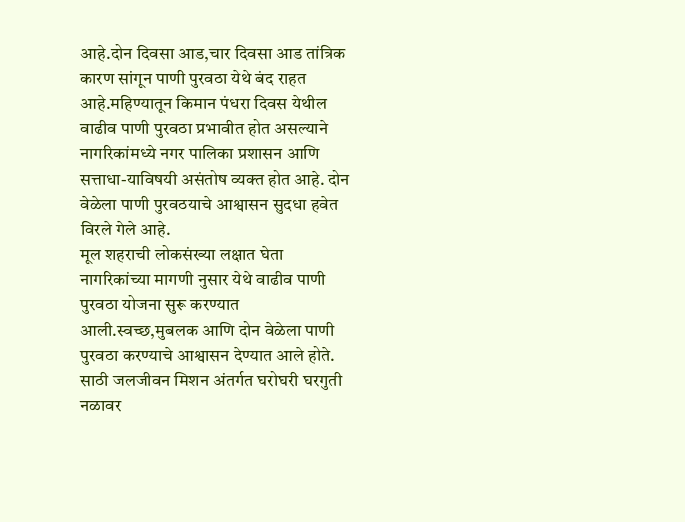आहे.दोन दिवसा आड,चार दिवसा आड तांत्रिक कारण सांगून पाणी पुरवठा येथे बंद राहत आहे.महिण्यातून किमान पंधरा दिवस येथील वाढीव पाणी पुरवठा प्रभावीत होत असल्याने नागरिकांमध्ये नगर पालिका प्रशासन आणि सत्ताधा-याविषयी असंतोष व्यक्त होत आहे. दोन वेळेला पाणी पुरवठयाचे आश्वासन सुदधा हवेत विरले गेले आहे.
मूल शहराची लोकसंख्या लक्षात घेता नागरिकांच्या मागणी नुसार येथे वाढीव पाणी पुरवठा योजना सुरू करण्यात आली.स्वच्छ,मुबलक आणि दोन वेळेला पाणी पुरवठा करण्याचे आश्वासन देण्यात आले होते.
साठी जलजीवन मिशन अंतर्गत घरोघरी घरगुती नळावर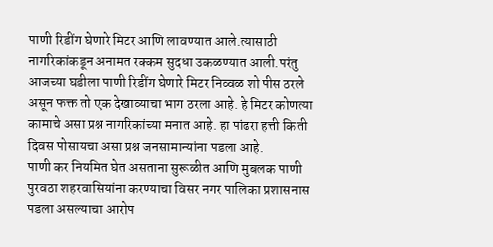पाणी रिडींग घेणारे मिटर आणि लावण्यात आले.त्यासाठी नागरिकांकडून अनामत रक्कम सुदधा उकळण्यात आली.परंतु आजच्या घडीला पाणी रिडींग घेणारे मिटर निव्वळ शो पीस ठरले असून फक्त तो एक देखाव्याचा भाग ठरला आहे. हे मिटर कोणत्या कामाचे असा प्रश्न नागरिकांच्या मनात आहे. हा पांढरा हत्ती किती दिवस पोसायचा असा प्रश्न जनसामान्यांना पडला आहे.
पाणी कर नियमित घेत असताना सुरूळीत आणि मुबलक पाणी पुरवठा शहरवासियांना करण्याचा विसर नगर पालिका प्रशासनास पडला असल्याचा आरोप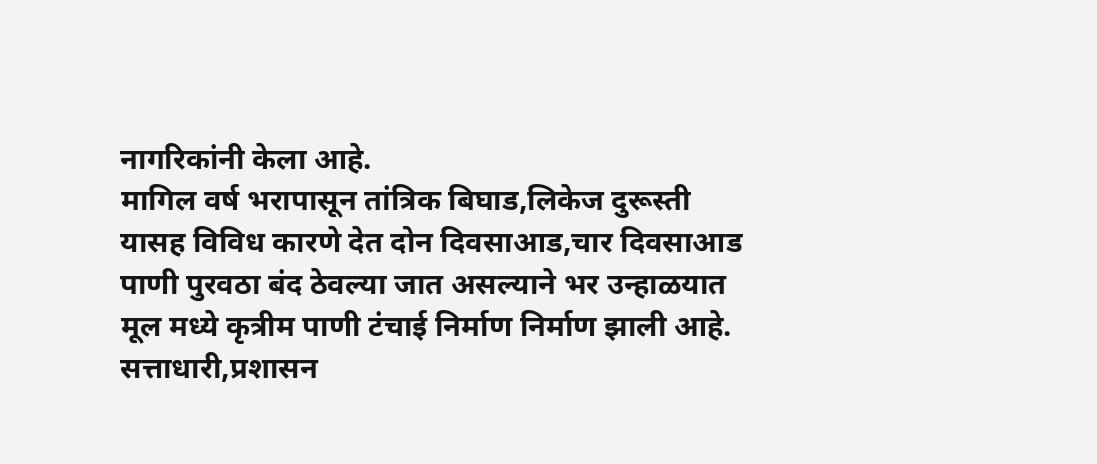नागरिकांनी केला आहे.
मागिल वर्ष भरापासून तांत्रिक बिघाड,लिकेज दुरूस्ती यासह विविध कारणे देत दोन दिवसाआड,चार दिवसाआड पाणी पुरवठा बंद ठेवल्या जात असल्याने भर उन्हाळयात मूल मध्ये कृत्रीम पाणी टंचाई निर्माण निर्माण झाली आहे. सत्ताधारी,प्रशासन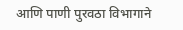आणि पाणी पुरवठा विभागाने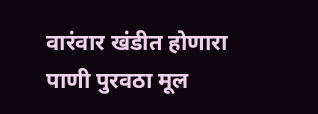वारंवार खंडीत होणारा पाणी पुरवठा मूल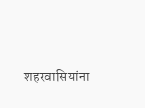शहरवासियांना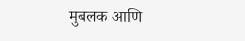मुबलक आणि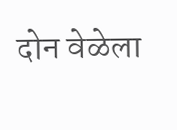दोन वेळेला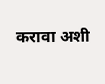करावा अशी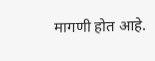मागणी होत आहे.